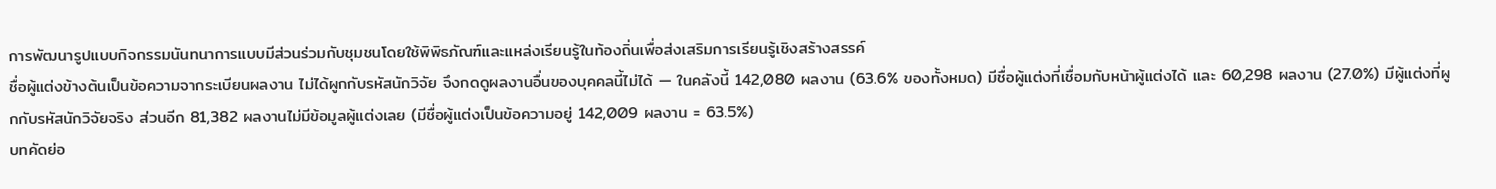การพัฒนารูปแบบกิจกรรมนันทนาการแบบมีส่วนร่วมกับชุมชนโดยใช้พิพิธภัณฑ์และแหล่งเรียนรู้ในท้องถิ่นเพื่อส่งเสริมการเรียนรู้เชิงสร้างสรรค์
ชื่อผู้แต่งข้างต้นเป็นข้อความจากระเบียนผลงาน ไม่ได้ผูกกับรหัสนักวิจัย จึงกดดูผลงานอื่นของบุคคลนี้ไม่ได้ — ในคลังนี้ 142,080 ผลงาน (63.6% ของทั้งหมด) มีชื่อผู้แต่งที่เชื่อมกับหน้าผู้แต่งได้ และ 60,298 ผลงาน (27.0%) มีผู้แต่งที่ผูกกับรหัสนักวิจัยจริง ส่วนอีก 81,382 ผลงานไม่มีข้อมูลผู้แต่งเลย (มีชื่อผู้แต่งเป็นข้อความอยู่ 142,009 ผลงาน = 63.5%)
บทคัดย่อ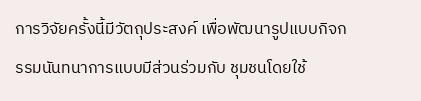การวิจัยครั้งนี้มีวัตถุประสงค์ เพื่อพัฒนารูปแบบกิจกรรมนันทนาการแบบมีส่วนร่วมกับ ชุมชนโดยใช้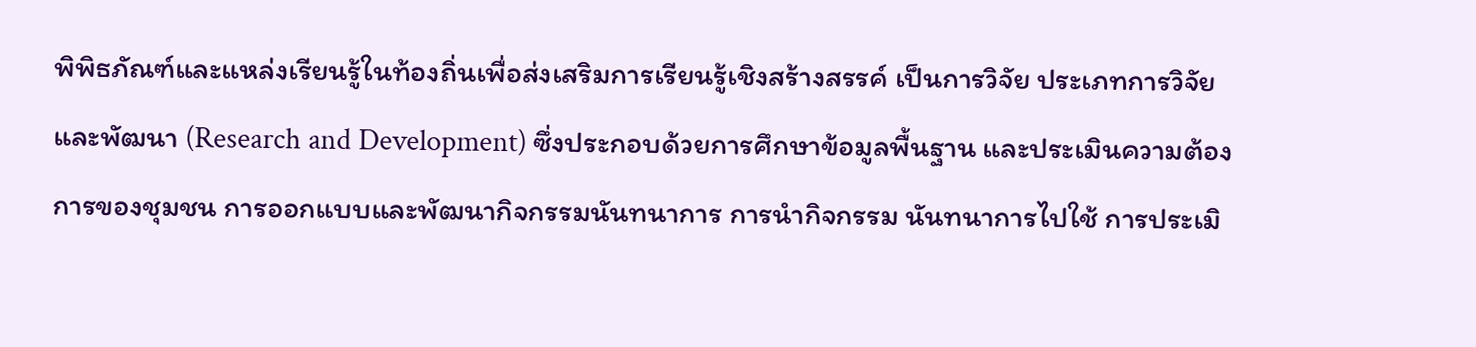พิพิธภัณฑ์และแหล่งเรียนรู้ในท้องถิ่นเพื่อส่งเสริมการเรียนรู้เชิงสร้างสรรค์ เป็นการวิจัย ประเภทการวิจัยและพัฒนา (Research and Development) ซึ่งประกอบด้วยการศึกษาข้อมูลพื้นฐาน และประเมินความต้องการของชุมชน การออกแบบและพัฒนากิจกรรมนันทนาการ การนำกิจกรรม นันทนาการไปใช้ การประเมิ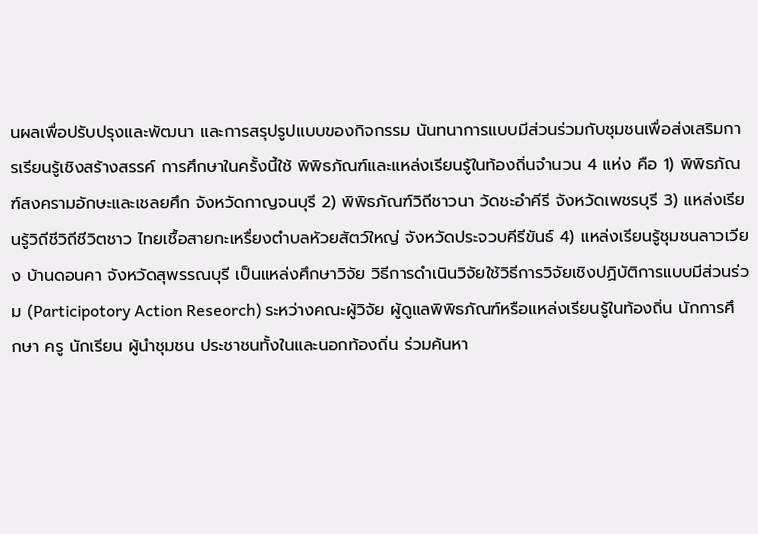นผลเพื่อปรับปรุงและพัฒนา และการสรุปรูปแบบของกิจกรรม นันทนาการแบบมีส่วนร่วมกับชุมชนเพื่อส่งเสริมการเรียนรู้เชิงสร้างสรรค์ การศึกษาในครั้งนี้ใช้ พิพิธภัณฑ์และแหล่งเรียนรู้ในท้องถิ่นจำนวน 4 แห่ง คือ 1) พิพิธภัณฑ์สงครามอักษะและเชลยศึก จังหวัดกาญจนบุรี 2) พิพิธภัณฑ์วิถีชาวนา วัดชะอำคีรี จังหวัดเพชรบุรี 3) แหล่งเรียนรู้วิถีชีวิถีชีวิตชาว ไทยเชื้อสายกะเหรื่ยงตำบลหัวยสัตว์ใหญ่ จังหวัดประจวบคีรีขันธ์ 4) แหล่งเรียนรู้ชุมชนลาวเวียง บ้านดอนคา จังหวัดสุพรรณบุรี เป็นแหล่งศึกษาวิจัย วิธีการดำเนินวิจัยใช้วิธีการวิจัยเชิงปฏิบัติการแบบมีส่วนร่วม (Participotory Action Reseorch) ระหว่างคณะผู้วิจัย ผู้ดูแลพิพิธภัณฑ์หรือแหล่งเรียนรู้ในท้องถิ่น นักการศึกษา ครู นักเรียน ผู้นำชุมชน ประชาชนทั้งในและนอกท้องถิ่น ร่วมค้นหา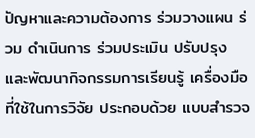ปัญหาและความต้องการ ร่วมวางแผน ร่วม ดำเนินการ ร่วมประเมิน ปรับปรุง และพัฒนากิจกรรมการเรียนรู้ เครื่องมือที่ใช้ในการวิจัย ประกอบด้วย แบบสำรวจ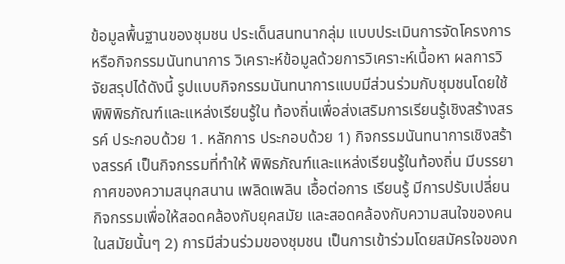ข้อมูลพื้นฐานของชุมชน ประเด็นสนทนากลุ่ม แบบประเมินการจัดโครงการ หรือกิจกรรมนันทนาการ วิเคราะห์ข้อมูลด้วยการวิเคราะห์เนื้อหา ผลการวิจัยสรุปได้ดังนี้ รูปแบบกิจกรรมนันทนาการแบบมีส่วนร่วมกับชุมชนโดยใช้พิพิพิธภัณฑ์และแหล่งเรียนรู้ใน ท้องถิ่นเพื่อส่งเสริมการเรียนรู้เชิงสร้างสรรค์ ประกอบด้วย 1. หลักการ ประกอบด้วย 1) กิจกรรมนันทนาการเชิงสร้างสรรค์ เป็นกิจกรรมที่ทำให้ พิพิธภัณฑ์และแหล่งเรียนรู้ในท้องถิ่น มีบรรยากาศของความสนุกสนาน เพลิดเพลิน เอื้อต่อการ เรียนรู้ มีการปรับเปลี่ยนกิจกรรมเพื่อให้สอดคล้องกับยุคสมัย และสอดคล้องกับความสนใจของคน ในสมัยนั้นๆ 2) การมีส่วนร่วมของชุมชน เป็นการเข้าร่วมโดยสมัครใจของก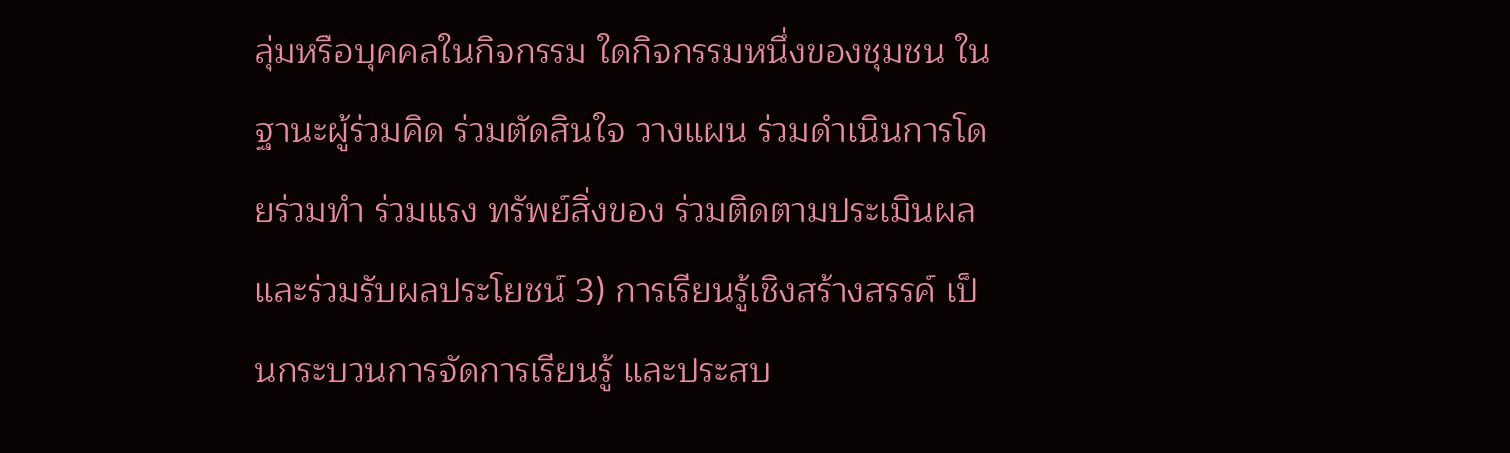ลุ่มหรือบุคคลในกิจกรรม ใดกิจกรรมหนึ่งของชุมชน ในฐานะผู้ร่วมคิด ร่วมตัดสินใจ วางแผน ร่วมดำเนินการโดยร่วมทำ ร่วมแรง ทรัพย์สิ่งของ ร่วมติดตามประเมินผล และร่วมรับผลประโยชน์ 3) การเรียนรู้เชิงสร้างสรรค์ เป็นกระบวนการจัดการเรียนรู้ และประสบ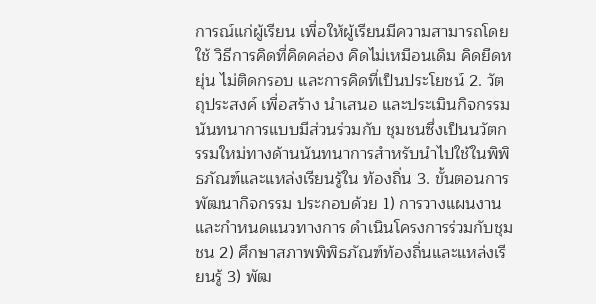การณ์แก่ผู้เรียน เพื่อให้ผู้เรียนมีความสามารถโดยใช้ วิธีการคิดที่คิดคล่อง คิดไม่เหมือนเดิม คิดยืดหยุ่น ไม่ติดกรอบ และการคิดที่เป็นประโยชน์ 2. วัตถุประสงค์ เพื่อสร้าง นำเสนอ และประเมินกิจกรรมนันทนาการแบบมีส่วนร่วมกับ ชุมชนซึ่งเป็นนวัตกรรมใหม่ทางด้านนันทนาการสำหรับนำไปใช้ในพิพิธภัณฑ์และแหล่งเรียนรู้ใน ท้องถิ่น 3. ขั้นตอนการพัฒนากิจกรรม ประกอบด้วย 1) การวางแผนงานและกำหนดแนวทางการ ดำเนินโครงการร่วมกับชุมชน 2) ศึกษาสภาพพิพิธภัณฑ์ท้องถิ่นและแหล่งเรียนรู้ 3) พัฒ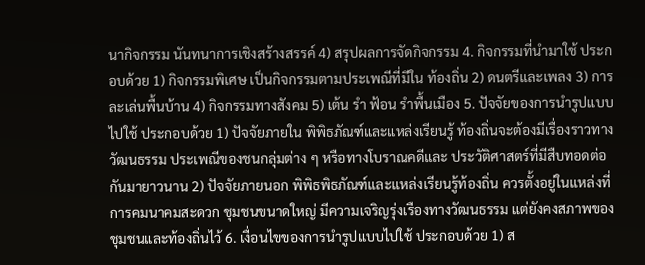นากิจกรรม นันทนาการเชิงสร้างสรรค์ 4) สรุปผลการจัดกิจกรรม 4. กิจกรรมที่นำมาใช้ ประกอบด้วย 1) กิจกรรมพิเศษ เป็นกิจกรรมตามประเพณีที่มีใน ท้องถิ่น 2) ดนตรีและเพลง 3) การละเล่นพื้นบ้าน 4) กิจกรรมทางสังคม 5) เต้น รำ ฟ้อน รำพื้นเมือง 5. ปัจจัยของการนำรูปแบบไปใช้ ประกอบด้วย 1) ปัจจัยภายใน พิพิธภัณฑ์และแหล่งเรียนรู้ ท้องถิ่นจะต้องมีเรื่องราวทางวัฒนธรรม ประเพณีของชนกลุ่มต่าง ๆ หรือทางโบราณคดีและ ประวัติศาสตร์ที่มีสืบทอดต่อกันมายาวนาน 2) ปัจจัยภายนอก พิพิธพิธภัณฑ์และแหล่งเรียนรู้ท้องถิ่น ควรตั้งอยู่ในแหล่งที่การคมนาคมสะดวก ชุมชนขนาดใหญ่ มีความเจริญรุ่งเรืองทางวัฒนธรรม แต่ยังคงสภาพของชุมชนและท้องถิ่นไว้ 6. เงื่อนไขของการนำรูปแบบไปใช้ ประกอบด้วย 1) ส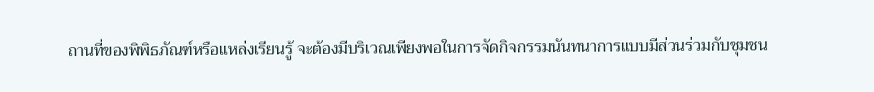ถานที่ของพิพิธภัณฑ์หรือแหล่งเรียนรู้ จะต้องมีบริเวณเพียงพอในการจัดกิจกรรมนันทนาการแบบมีส่วนร่วมกับชุมชน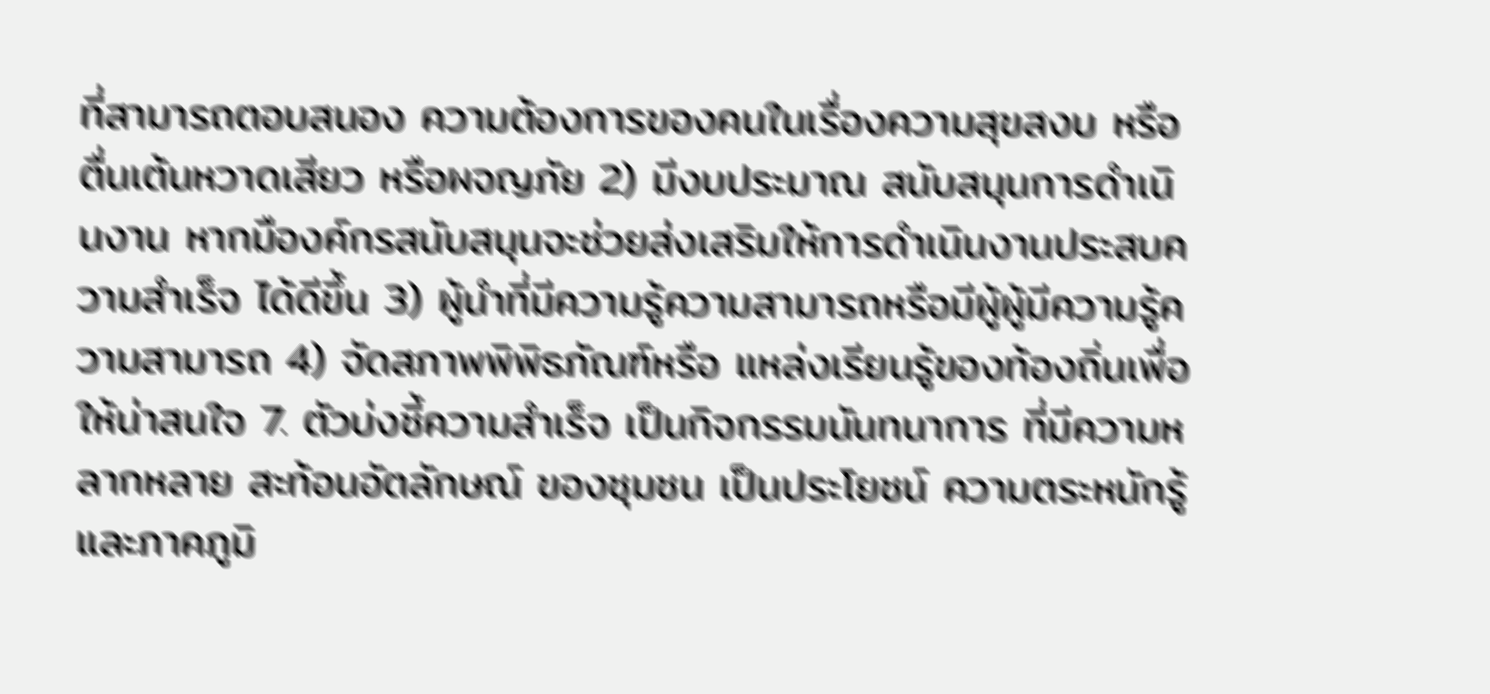ที่สามารถตอบสนอง ความต้องการของคนในเรื่องความสุขสงบ หรือตื่นเต้นหวาดเสียว หรือผจญภัย 2) มีงบประมาณ สนับสนุนการดำเนินงาน หากมืองค์กรสนับสนุนจะช่วยส่งเสริมให้การดำเนินงานประสบความสำเร็จ ได้ดีขึ้น 3) ผู้นำที่มีความรู้ความสามารถหรือมีผู้ผู้มีความรู้ความสามารถ 4) จัดสภาพพิพิธภัณฑ์หรือ แหล่งเรียนรู้ของท้องถิ่นเพื่อให้น่าสนใจ 7. ตัวบ่งชี้ความสำเร็จ เป็นกิจกรรมนันทนาการ ที่มีความหลากหลาย สะท้อนอัตลักษณ์ ของชุมชน เป็นประโยชน์ ความตระหนักรู้และภาคภูมิ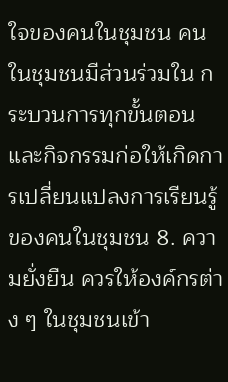ใจของคนในชุมชน คนในชุมชนมีส่วนร่วมใน กระบวนการทุกขั้นตอนและกิจกรรมก่อให้เกิดการเปลี่ยนแปลงการเรียนรู้ของคนในชุมชน 8. ความยั่งยืน ควรให้องค์กรต่าง ๆ ในชุมชนเข้า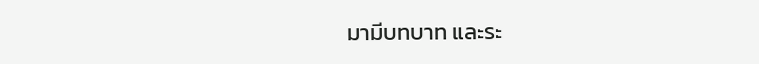มามีบทบาท และระ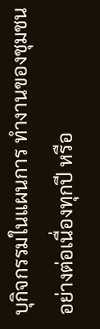บุกิจกรรมในแผนการ ทำงานของชุมชนอย่างต่อเนื่องทุกปี หรือ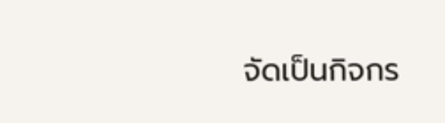จัดเป็นกิจกร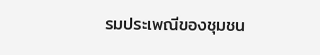รมประเพณีของชุมชน